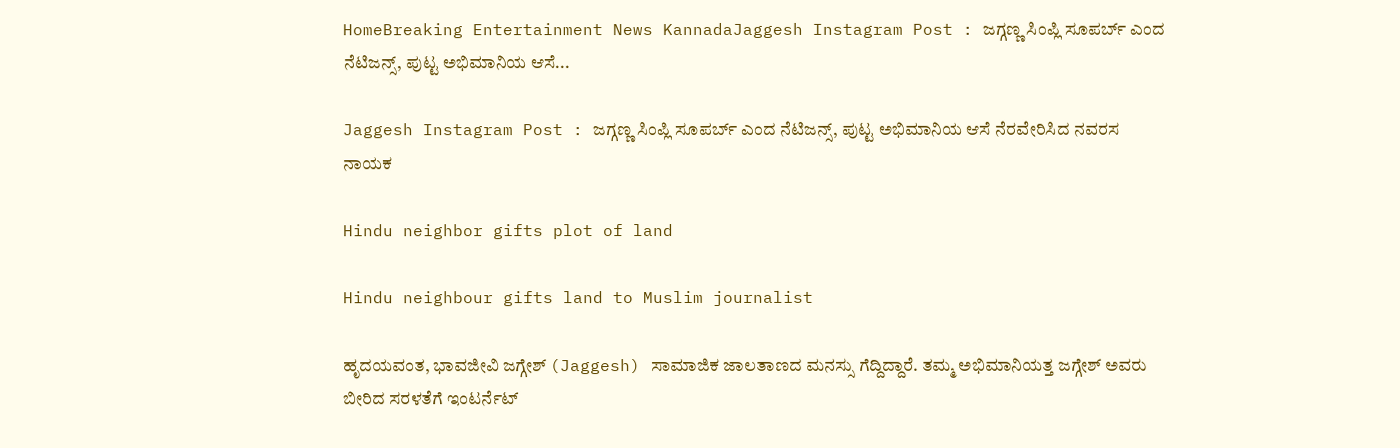HomeBreaking Entertainment News KannadaJaggesh Instagram Post : ಜಗ್ಗಣ್ಣ ಸಿಂಪ್ಲಿ ಸೂಪರ್ಬ್‌ ಎಂದ ನೆಟಿಜನ್ಸ್‌, ಪುಟ್ಟ ಅಭಿಮಾನಿಯ ಆಸೆ...

Jaggesh Instagram Post : ಜಗ್ಗಣ್ಣ ಸಿಂಪ್ಲಿ ಸೂಪರ್ಬ್‌ ಎಂದ ನೆಟಿಜನ್ಸ್‌, ಪುಟ್ಟ ಅಭಿಮಾನಿಯ ಆಸೆ ನೆರವೇರಿಸಿದ ನವರಸ ನಾಯಕ

Hindu neighbor gifts plot of land

Hindu neighbour gifts land to Muslim journalist

ಹೃದಯವಂತ, ಭಾವಜೀವಿ ಜಗ್ಗೇಶ್ (Jaggesh) ಸಾಮಾಜಿಕ ಜಾಲತಾಣದ ಮನಸ್ಸು ಗೆದ್ದಿದ್ದಾರೆ. ತಮ್ಮ ಅಭಿಮಾನಿಯತ್ತ ಜಗ್ಗೇಶ್ ಅವರು ಬೀರಿದ ಸರಳತೆಗೆ ಇಂಟರ್ನೆಟ್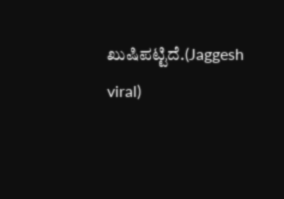ಖುಷಿಪಟ್ಟಿದೆ.(Jaggesh viral)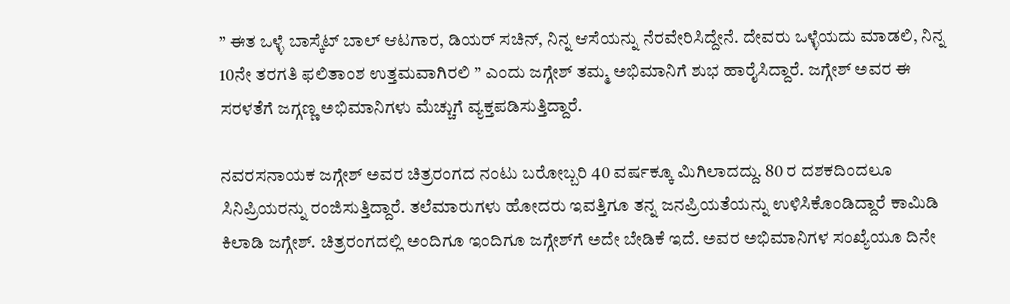” ಈತ ಒಳ್ಳೆ ಬಾಸ್ಕೆಟ್‌ ಬಾಲ್‌ ಆಟಗಾರ, ಡಿಯರ್‌ ಸಚಿನ್‌, ನಿನ್ನ ಆಸೆಯನ್ನು ನೆರವೇರಿಸಿದ್ದೇನೆ. ದೇವರು ಒಳ್ಳೆಯದು ಮಾಡಲಿ, ನಿನ್ನ 10ನೇ ತರಗತಿ ಫಲಿತಾಂಶ ಉತ್ತಮವಾಗಿರಲಿ ” ಎಂದು ಜಗ್ಗೇಶ್‌ ತಮ್ಮ ಅಭಿಮಾನಿಗೆ ಶುಭ ಹಾರೈಸಿದ್ದಾರೆ. ಜಗ್ಗೇಶ್‌ ಅವರ ಈ ಸರಳತೆಗೆ ಜಗ್ಗಣ್ಣ ಅಭಿಮಾನಿಗಳು ಮೆಚ್ಚುಗೆ ವ್ಯಕ್ತಪಡಿಸುತ್ತಿದ್ದಾರೆ.

ನವರಸನಾಯಕ ಜಗ್ಗೇಶ್‌ ಅವರ ಚಿತ್ರರಂಗದ ನಂಟು ಬರೋಬ್ಬರಿ 40 ವರ್ಷಕ್ಕೂ ಮಿಗಿಲಾದದ್ದು. 80 ರ ದಶಕದಿಂದಲೂ ಸಿನಿಪ್ರಿಯರನ್ನು ರಂಜಿಸುತ್ತಿದ್ದಾರೆ. ತಲೆಮಾರುಗಳು ಹೋದರು ಇವತ್ತಿಗೂ ತನ್ನ ಜನಪ್ರಿಯತೆಯನ್ನು ಉಳಿಸಿಕೊಂಡಿದ್ದಾರೆ ಕಾಮಿಡಿ ಕಿಲಾಡಿ ಜಗ್ಗೇಶ್. ಚಿತ್ರರಂಗದಲ್ಲಿ ಅಂದಿಗೂ ಇಂದಿಗೂ ಜಗ್ಗೇಶ್‌ಗೆ ಅದೇ ಬೇಡಿಕೆ ಇದೆ. ಅವರ ಅಭಿಮಾನಿಗಳ ಸಂಖ್ಯೆಯೂ ದಿನೇ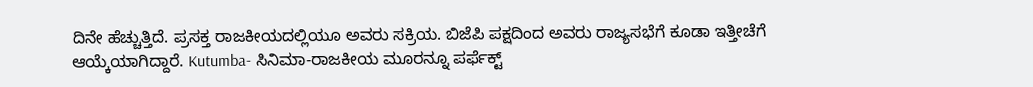ದಿನೇ ಹೆಚ್ಚುತ್ತಿದೆ. ಪ್ರಸಕ್ತ ರಾಜಕೀಯದಲ್ಲಿಯೂ ಅವರು ಸಕ್ರಿಯ. ಬಿಜೆಪಿ ಪಕ್ಷದಿಂದ ಅವರು ರಾಜ್ಯಸಭೆಗೆ ಕೂಡಾ ಇತ್ತೀಚೆಗೆ ಆಯ್ಕೆಯಾಗಿದ್ದಾರೆ. Kutumba- ಸಿನಿಮಾ-ರಾಜಕೀಯ ಮೂರನ್ನೂ ಪರ್ಫೆಕ್ಟ್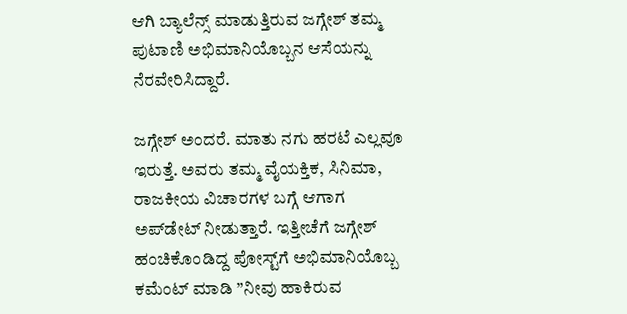ಆಗಿ ಬ್ಯಾಲೆನ್ಸ್‌ ಮಾಡುತ್ತಿರುವ ಜಗ್ಗೇಶ್‌ ತಮ್ಮ ಪುಟಾಣಿ ಅಭಿಮಾನಿಯೊಬ್ಬನ ಆಸೆಯನ್ನು ನೆರವೇರಿಸಿದ್ದಾರೆ.

ಜಗ್ಗೇಶ್ ಅಂದರೆ. ಮಾತು ನಗು ಹರಟೆ ಎಲ್ಲವೂ ಇರುತ್ತೆ. ಅವರು ತಮ್ಮ ವೈಯಕ್ತಿಕ, ಸಿನಿಮಾ, ರಾಜಕೀಯ ವಿಚಾರಗಳ ಬಗ್ಗೆ ಆಗಾಗ ಅಪ್‌ಡೇಟ್‌ ನೀಡುತ್ತಾರೆ. ಇತ್ತೀಚೆಗೆ ಜಗ್ಗೇಶ್‌ ಹಂಚಿಕೊಂಡಿದ್ದ ಪೋಸ್ಟ್‌ಗೆ ಅಭಿಮಾನಿಯೊಬ್ಬ ಕಮೆಂಟ್‌ ಮಾಡಿ ”ನೀವು ಹಾಕಿರುವ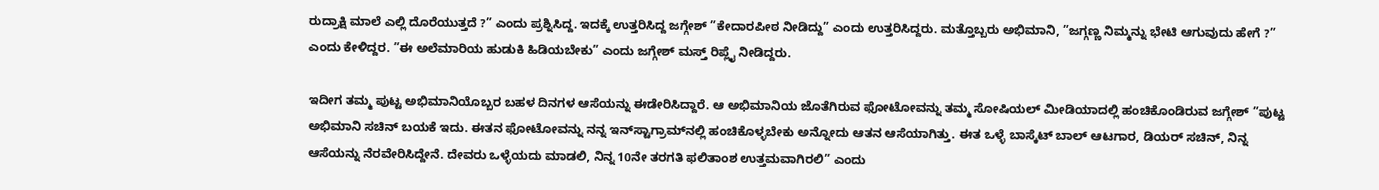ರುದ್ರಾಕ್ಷಿ ಮಾಲೆ ಎಲ್ಲಿ ದೊರೆಯುತ್ತದೆ ?” ಎಂದು ಪ್ರಶ್ನಿಸಿದ್ದ. ಇದಕ್ಕೆ ಉತ್ತರಿಸಿದ್ದ ಜಗ್ಗೇಶ್‌ ”ಕೇದಾರಪೀಠ ನೀಡಿದ್ದು” ಎಂದು ಉತ್ತರಿಸಿದ್ದರು. ಮತ್ತೊಬ್ಬರು ಅಭಿಮಾನಿ, ”ಜಗ್ಗಣ್ಣ ನಿಮ್ಮನ್ನು ಭೇಟಿ ಆಗುವುದು ಹೇಗೆ ?” ಎಂದು ಕೇಳಿದ್ದರ. ”ಈ ಅಲೆಮಾರಿಯ ಹುಡುಕಿ ಹಿಡಿಯಬೇಕು” ಎಂದು ಜಗ್ಗೇಶ್‌ ಮಸ್ತ್ ರಿಪ್ಲೈ ನೀಡಿದ್ದರು.

ಇದೀಗ ತಮ್ಮ ಪುಟ್ಟ ಅಭಿಮಾನಿಯೊಬ್ಬರ ಬಹಳ ದಿನಗಳ ಆಸೆಯನ್ನು ಈಡೇರಿಸಿದ್ದಾರೆ. ಆ ಅಭಿಮಾನಿಯ ಜೊತೆಗಿರುವ ಫೋಟೋವನ್ನು ತಮ್ಮ ಸೋಷಿಯಲ್‌ ಮೀಡಿಯಾದಲ್ಲಿ ಹಂಚಿಕೊಂಡಿರುವ ಜಗ್ಗೇಶ್‌ ”ಪುಟ್ಟ ಅಭಿಮಾನಿ ಸಚಿನ್ ಬಯಕೆ ಇದು. ಈತನ ಫೋಟೋವನ್ನು ನನ್ನ ಇನ್‌ಸ್ಟಾಗ್ರಾಮ್‌ನಲ್ಲಿ ಹಂಚಿಕೊಳ್ಳಬೇಕು ಅನ್ನೋದು ಆತನ ಆಸೆಯಾಗಿತ್ತು. ಈತ ಒಳ್ಳೆ ಬಾಸ್ಕೆಟ್‌ ಬಾಲ್‌ ಆಟಗಾರ, ಡಿಯರ್‌ ಸಚಿನ್‌, ನಿನ್ನ ಆಸೆಯನ್ನು ನೆರವೇರಿಸಿದ್ದೇನೆ. ದೇವರು ಒಳ್ಳೆಯದು ಮಾಡಲಿ, ನಿನ್ನ 10ನೇ ತರಗತಿ ಫಲಿತಾಂಶ ಉತ್ತಮವಾಗಿರಲಿ” ಎಂದು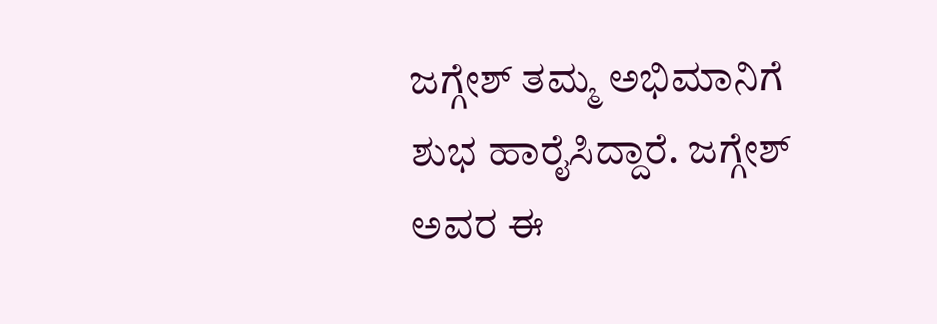ಜಗ್ಗೇಶ್‌ ತಮ್ಮ ಅಭಿಮಾನಿಗೆ ಶುಭ ಹಾರೈಸಿದ್ದಾರೆ. ಜಗ್ಗೇಶ್‌ ಅವರ ಈ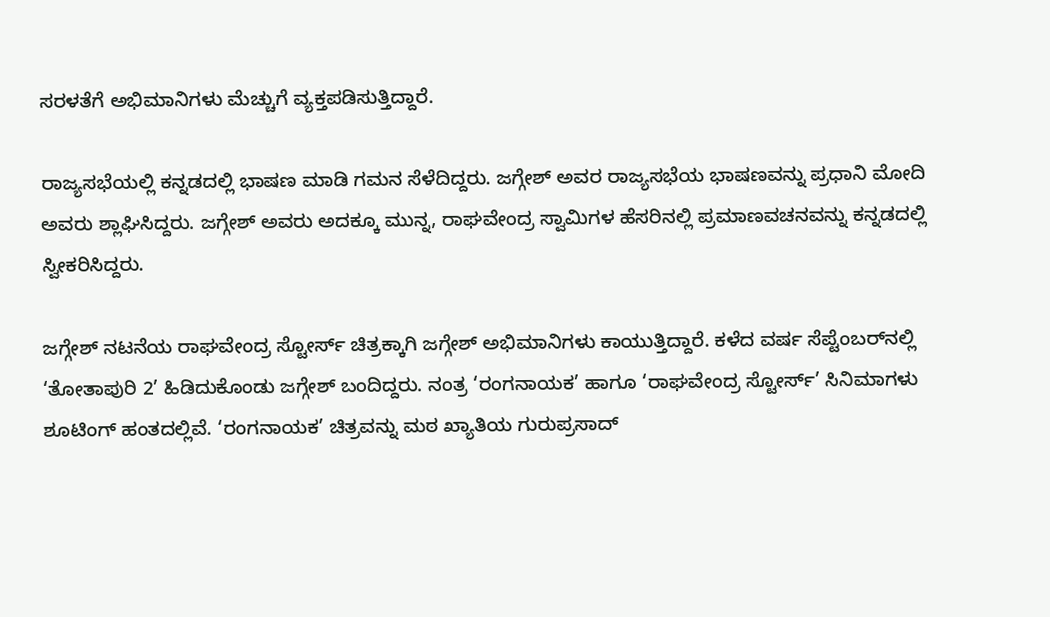ಸರಳತೆಗೆ ಅಭಿಮಾನಿಗಳು ಮೆಚ್ಚುಗೆ ವ್ಯಕ್ತಪಡಿಸುತ್ತಿದ್ದಾರೆ.

ರಾಜ್ಯಸಭೆಯಲ್ಲಿ ಕನ್ನಡದಲ್ಲಿ ಭಾಷಣ ಮಾಡಿ ಗಮನ ಸೆಳೆದಿದ್ದರು. ಜಗ್ಗೇಶ್ ಅವರ ರಾಜ್ಯಸಭೆಯ ಭಾಷಣವನ್ನು ಪ್ರಧಾನಿ ಮೋದಿ ಅವರು ಶ್ಲಾಘಿಸಿದ್ದರು. ಜಗ್ಗೇಶ್‌ ಅವರು ಅದಕ್ಕೂ ಮುನ್ನ, ರಾಘವೇಂದ್ರ ಸ್ವಾಮಿಗಳ ಹೆಸರಿನಲ್ಲಿ ಪ್ರಮಾಣವಚನವನ್ನು ಕನ್ನಡದಲ್ಲಿ ಸ್ವೀಕರಿಸಿದ್ದರು.

ಜಗ್ಗೇಶ್ ನಟನೆಯ ರಾಘವೇಂದ್ರ ಸ್ಟೋರ್ಸ್‌ ಚಿತ್ರಕ್ಕಾಗಿ ಜಗ್ಗೇಶ್‌ ಅಭಿಮಾನಿಗಳು ಕಾಯುತ್ತಿದ್ದಾರೆ. ಕಳೆದ ವರ್ಷ ಸೆಪ್ಟೆಂಬರ್‌ನಲ್ಲಿ ‘ತೋತಾಪುರಿ 2’ ಹಿಡಿದುಕೊಂಡು ಜಗ್ಗೇಶ್ ಬಂದಿದ್ದರು. ನಂತ್ರ ‘ರಂಗನಾಯಕ’ ಹಾಗೂ ‘ರಾಘವೇಂದ್ರ ಸ್ಟೋರ್ಸ್‌’ ಸಿನಿಮಾಗಳು ಶೂಟಿಂಗ್‌ ಹಂತದಲ್ಲಿವೆ. ‘ರಂಗನಾಯಕ’ ಚಿತ್ರವನ್ನು ಮಠ ಖ್ಯಾತಿಯ ಗುರುಪ್ರಸಾದ್‌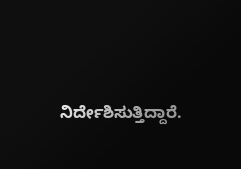ನಿರ್ದೇಶಿಸುತ್ತಿದ್ದಾರೆ.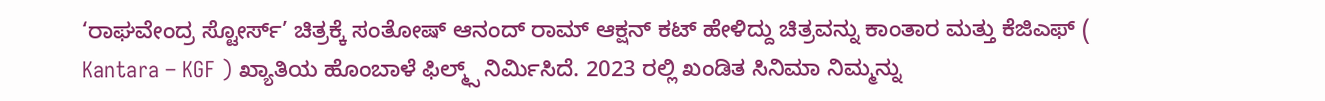‘ರಾಘವೇಂದ್ರ ಸ್ಟೋರ್ಸ್‌’ ಚಿತ್ರಕ್ಕೆ ಸಂತೋಷ್‌ ಆನಂದ್‌ ರಾಮ್‌ ಆಕ್ಷನ್‌ ಕಟ್‌ ಹೇಳಿದ್ದು ಚಿತ್ರವನ್ನು ಕಾಂತಾರ ಮತ್ತು ಕೆಜಿಎಫ್ ( Kantara – KGF ) ಖ್ಯಾತಿಯ ಹೊಂಬಾಳೆ ಫಿಲ್ಮ್ಸ್‌ ನಿರ್ಮಿಸಿದೆ. 2023 ರಲ್ಲಿ ಖಂಡಿತ ಸಿನಿಮಾ ನಿಮ್ಮನ್ನು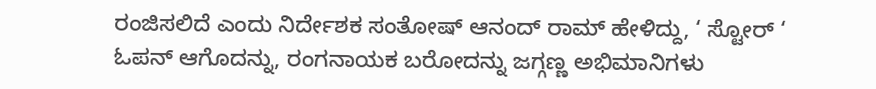ರಂಜಿಸಲಿದೆ ಎಂದು ನಿರ್ದೇಶಕ ಸಂತೋಷ್‌ ಆನಂದ್‌ ರಾಮ್‌ ಹೇಳಿದ್ದು, ‘ ಸ್ಟೋರ್ ‘ ಓಪನ್ ಆಗೊದನ್ನು, ರಂಗನಾಯಕ ಬರೋದನ್ನು ಜಗ್ಗಣ್ಣ ಅಭಿಮಾನಿಗಳು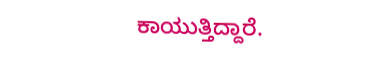ಕಾಯುತ್ತಿದ್ದಾರೆ.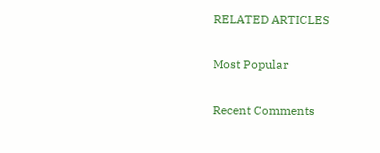RELATED ARTICLES

Most Popular

Recent Comments